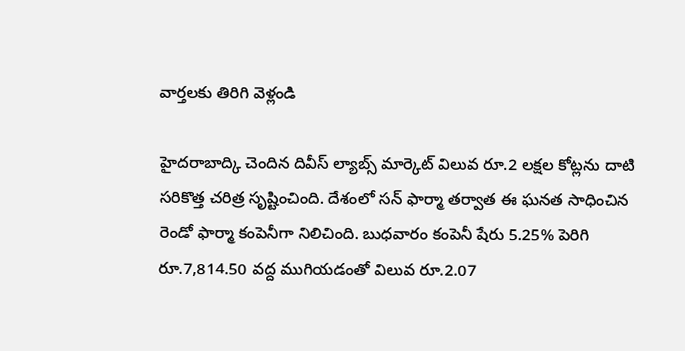వార్తలకు తిరిగి వెళ్లండి

హైదరాబాద్కి చెందిన దివీస్ ల్యాబ్స్ మార్కెట్ విలువ రూ.2 లక్షల కోట్లను దాటి సరికొత్త చరిత్ర సృష్టించింది. దేశంలో సన్ ఫార్మా తర్వాత ఈ ఘనత సాధించిన రెండో ఫార్మా కంపెనీగా నిలిచింది. బుధవారం కంపెనీ షేరు 5.25% పెరిగి రూ.7,814.50 వద్ద ముగియడంతో విలువ రూ.2.07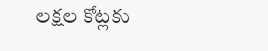లక్షల కోట్లకు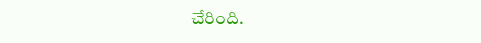చేరింది.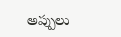అప్పులు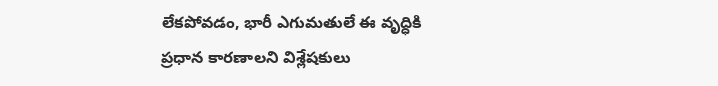లేకపోవడం, భారీ ఎగుమతులే ఈ వృద్ధికి ప్రధాన కారణాలని విశ్లేషకులు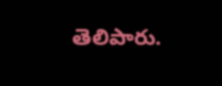తెలిపారు.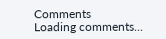Comments
Loading comments...